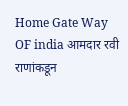Home Gate Way OF india आमदार रवी राणांकडून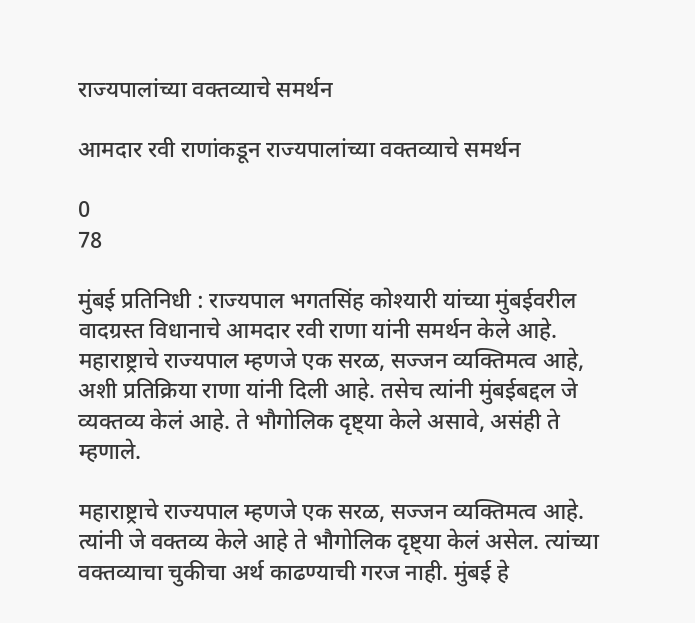राज्यपालांच्या वक्तव्याचे समर्थन

आमदार रवी राणांकडून राज्यपालांच्या वक्तव्याचे समर्थन

0
78

मुंबई प्रतिनिधी : राज्यपाल भगतसिंह कोश्‍यारी यांच्या मुंबईवरील वादग्रस्त विधानाचे आमदार रवी राणा यांनी समर्थन केले आहे. महाराष्ट्राचे राज्यपाल म्हणजे एक सरळ, सज्जन व्यक्तिमत्व आहे, अशी प्रतिक्रिया राणा यांनी दिली आहे. तसेच त्यांनी मुंबईबद्दल जे व्यक्तव्य केलं आहे. ते भौगोलिक दृष्ट्या केले असावे, असंही ते म्हणाले.

महाराष्ट्राचे राज्यपाल म्हणजे एक सरळ, सज्जन व्यक्तिमत्व आहे. त्यांनी जे वक्तव्य केले आहे ते भौगोलिक दृष्ट्या केलं असेल. त्यांच्या वक्तव्याचा चुकीचा अर्थ काढण्याची गरज नाही. मुंबई हे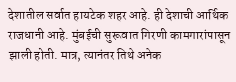देशातील सर्वात हायटेक शहर आहे. ही देशाची आर्थिक राजधानी आहे. मुंबईची सुरूवात गिरणी कामगारांपासून झाली होती. मात्र, त्यानंतर तिथे अनेक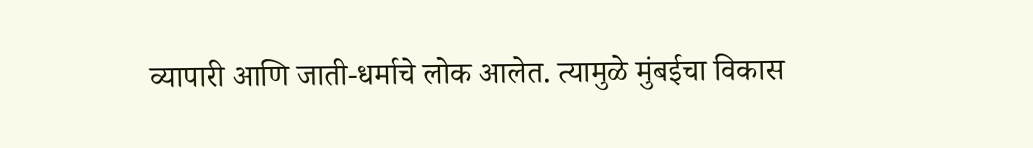व्यापारी आणि जाती-धर्माचे लोक आलेत. त्यामुळे मुंबईचा विकास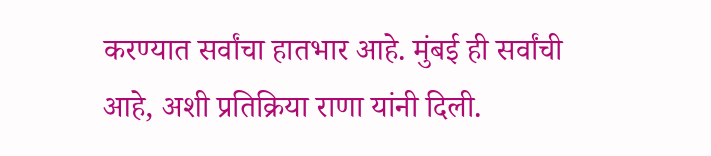करण्यात सर्वांचा हातभार आहे. मुंबई ही सर्वांची आहे, अशी प्रतिक्रिया राणा यांनी दिली.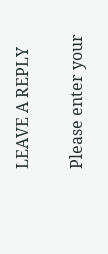LEAVE A REPLY

Please enter your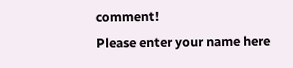comment!
Please enter your name here